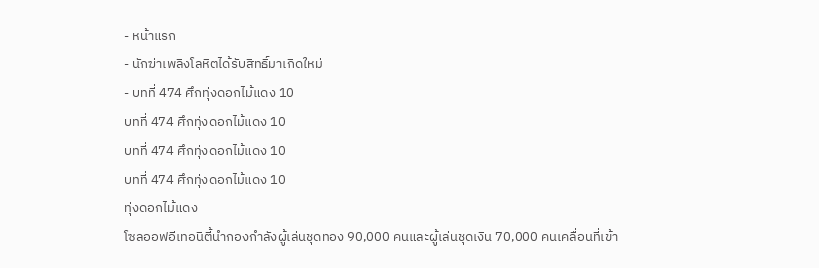- หน้าแรก
- นักฆ่าเพลิงโลหิตได้รับสิทธิ์มาเกิดใหม่
- บทที่ 474 ศึกทุ่งดอกไม้แดง 10
บทที่ 474 ศึกทุ่งดอกไม้แดง 10
บทที่ 474 ศึกทุ่งดอกไม้แดง 10
บทที่ 474 ศึกทุ่งดอกไม้แดง 10
ทุ่งดอกไม้แดง
โซลออฟอีเทอนิตี้นำกองกำลังผู้เล่นชุดทอง 90,000 คนและผู้เล่นชุดเงิน 70,000 คนเคลื่อนที่เข้า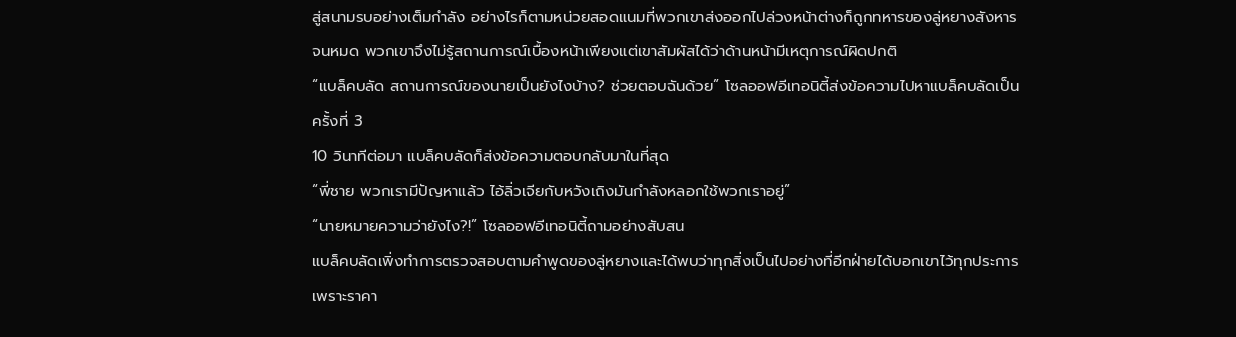สู่สนามรบอย่างเต็มกำลัง อย่างไรก็ตามหน่วยสอดแนมที่พวกเขาส่งออกไปล่วงหน้าต่างก็ถูกทหารของลู่หยางสังหารจนหมด พวกเขาจึงไม่รู้สถานการณ์เบื้องหน้าเพียงแต่เขาสัมผัสได้ว่าด้านหน้ามีเหตุการณ์ผิดปกติ
“แบล็คบลัด สถานการณ์ของนายเป็นยังไงบ้าง? ช่วยตอบฉันด้วย” โซลออฟอีเทอนิตี้ส่งข้อความไปหาแบล็คบลัดเป็นครั้งที่ 3
10 วินาทีต่อมา แบล็คบลัดก็ส่งข้อความตอบกลับมาในที่สุด
“พี่ชาย พวกเรามีปัญหาแล้ว ไอ้ลิ่วเจียกับหวังเถิงมันกำลังหลอกใช้พวกเราอยู่”
“นายหมายความว่ายังไง?!” โซลออฟอีเทอนิตี้ถามอย่างสับสน
แบล็คบลัดเพิ่งทำการตรวจสอบตามคำพูดของลู่หยางและได้พบว่าทุกสิ่งเป็นไปอย่างที่อีกฝ่ายได้บอกเขาไว้ทุกประการ เพราะราคา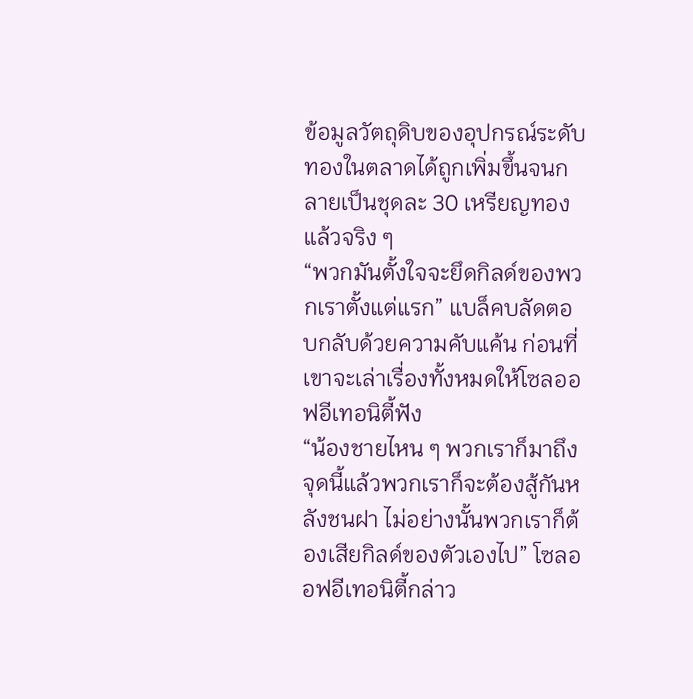ข้อมูลวัตถุดิบของอุปกรณ์ระดับทองในตลาดได้ถูกเพิ่มขึ้นจนกลายเป็นชุดละ 30 เหรียญทองแล้วจริง ๆ
“พวกมันตั้งใจจะยึดกิลด์ของพวกเราตั้งแต่แรก” แบล็คบลัดตอบกลับด้วยความคับแค้น ก่อนที่เขาจะเล่าเรื่องทั้งหมดให้โซลออฟอีเทอนิตี้ฟัง
“น้องชายไหน ๆ พวกเราก็มาถึงจุดนี้แล้วพวกเราก็จะต้องสู้กันหลังชนฝา ไม่อย่างนั้นพวกเราก็ต้องเสียกิลด์ของตัวเองไป” โซลออฟอีเทอนิตี้กล่าว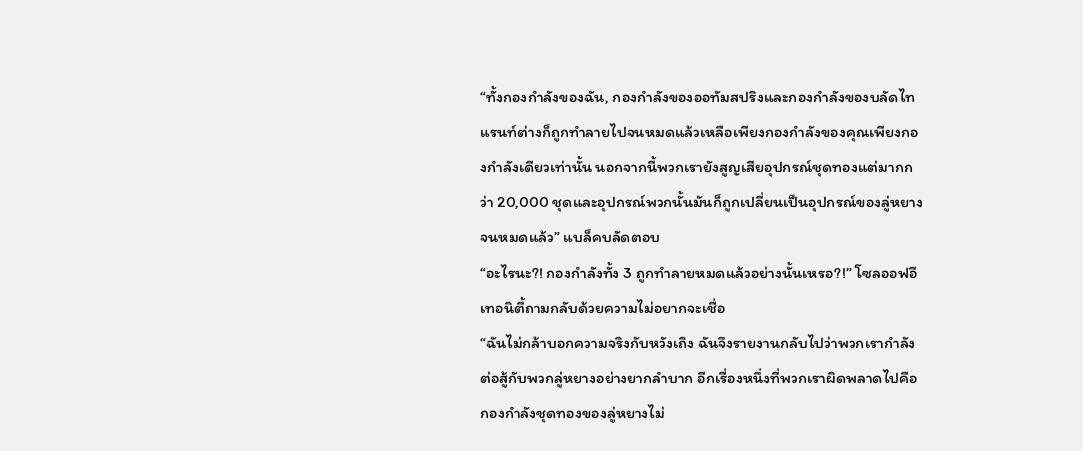“ทั้งกองกำลังของฉัน, กองกำลังของออทัมสปริงและกองกำลังของบลัดไทแรนท์ต่างก็ถูกทำลายไปจนหมดแล้วเหลือเพียงกองกำลังของคุณเพียงกองกำลังเดียวเท่านั้น นอกจากนี้พวกเรายังสูญเสียอุปกรณ์ชุดทองแต่มากกว่า 20,000 ชุดและอุปกรณ์พวกนั้นมันก็ถูกเปลี่ยนเป็นอุปกรณ์ของลู่หยางจนหมดแล้ว” แบล็คบลัดตอบ
“อะไรนะ?! กองกำลังทั้ง 3 ถูกทำลายหมดแล้วอย่างนั้นเหรอ?!” โซลออฟอีเทอนิตี้ถามกลับด้วยความไม่อยากจะเชื่อ
“ฉันไม่กล้าบอกความจริงกับหวังเถิง ฉันจึงรายงานกลับไปว่าพวกเรากำลังต่อสู้กับพวกลู่หยางอย่างยากลำบาก อีกเรื่องหนึ่งที่พวกเราผิดพลาดไปคือกองกำลังชุดทองของลู่หยางไม่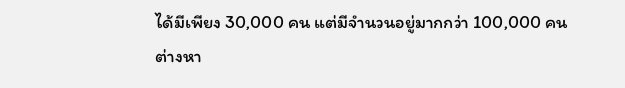ได้มีเพียง 30,000 คน แต่มีจำนวนอยู่มากกว่า 100,000 คนต่างหา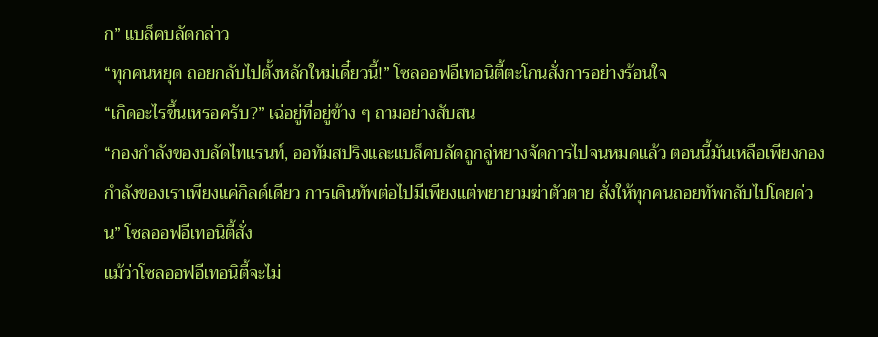ก” แบล็คบลัดกล่าว
“ทุกคนหยุด ถอยกลับไปตั้งหลักใหม่เดี๋ยวนี้!” โซลออฟอีเทอนิตี้ตะโกนสั่งการอย่างร้อนใจ
“เกิดอะไรขึ้นเหรอครับ?” เฉ่อยู่ที่อยู่ข้าง ๆ ถามอย่างสับสน
“กองกำลังของบลัดไทแรนท์, ออทัมสปริงและแบล็คบลัดถูกลู่หยางจัดการไปจนหมดแล้ว ตอนนี้มันเหลือเพียงกองกำลังของเราเพียงแค่กิลด์เดียว การเดินทัพต่อไปมีเพียงแต่พยายามฆ่าตัวตาย สั่งให้ทุกคนถอยทัพกลับไปโดยด่วน” โซลออฟอีเทอนิตี้สั่ง
แม้ว่าโซลออฟอีเทอนิตี้จะไม่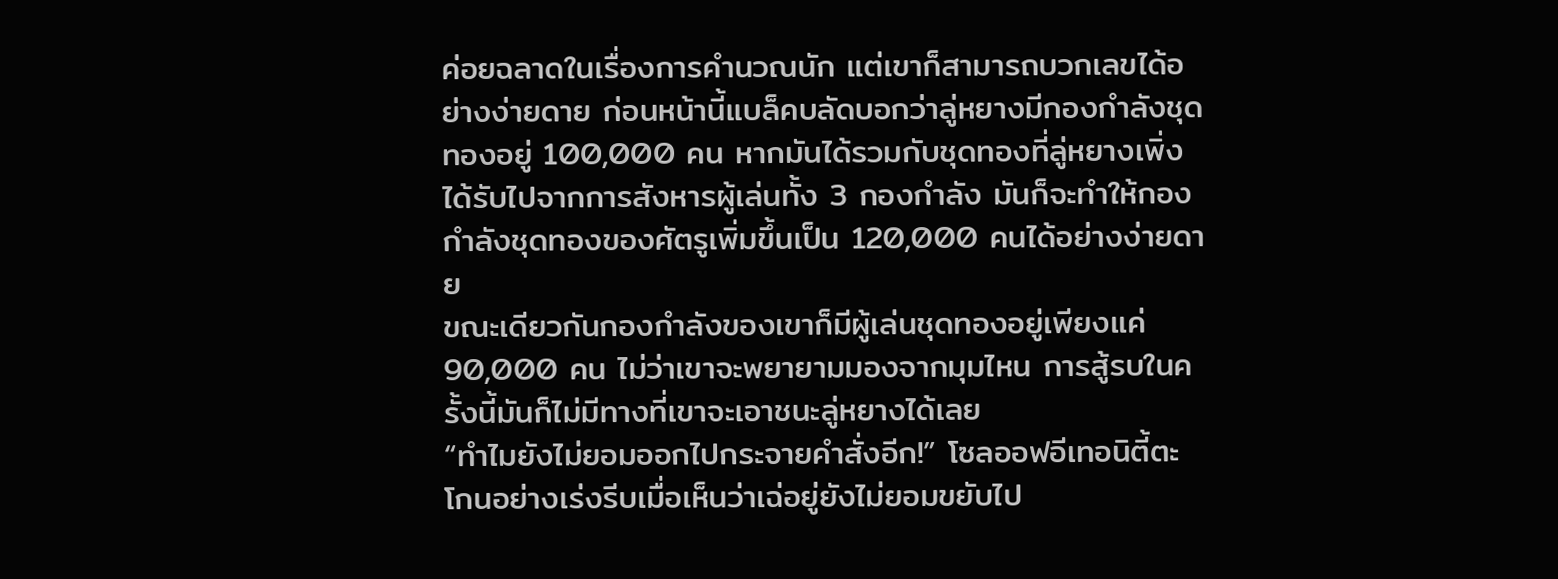ค่อยฉลาดในเรื่องการคำนวณนัก แต่เขาก็สามารถบวกเลขได้อย่างง่ายดาย ก่อนหน้านี้แบล็คบลัดบอกว่าลู่หยางมีกองกำลังชุดทองอยู่ 100,000 คน หากมันได้รวมกับชุดทองที่ลู่หยางเพิ่งได้รับไปจากการสังหารผู้เล่นทั้ง 3 กองกำลัง มันก็จะทำให้กองกำลังชุดทองของศัตรูเพิ่มขึ้นเป็น 120,000 คนได้อย่างง่ายดาย
ขณะเดียวกันกองกำลังของเขาก็มีผู้เล่นชุดทองอยู่เพียงแค่ 90,000 คน ไม่ว่าเขาจะพยายามมองจากมุมไหน การสู้รบในครั้งนี้มันก็ไม่มีทางที่เขาจะเอาชนะลู่หยางได้เลย
“ทำไมยังไม่ยอมออกไปกระจายคำสั่งอีก!” โซลออฟอีเทอนิตี้ตะโกนอย่างเร่งรีบเมื่อเห็นว่าเฉ่อยู่ยังไม่ยอมขยับไป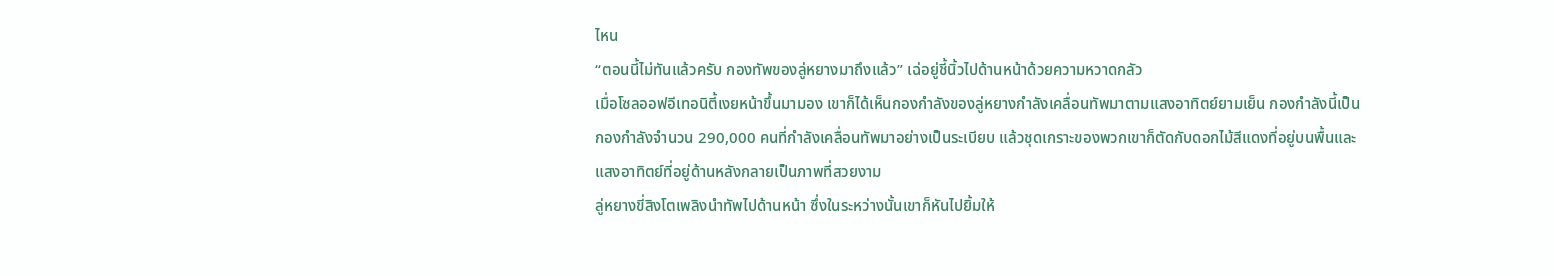ไหน
“ตอนนี้ไม่ทันแล้วครับ กองทัพของลู่หยางมาถึงแล้ว” เฉ่อยู่ชี้นิ้วไปด้านหน้าด้วยความหวาดกลัว
เมื่อโซลออฟอีเทอนิตี้เงยหน้าขึ้นมามอง เขาก็ได้เห็นกองกำลังของลู่หยางกำลังเคลื่อนทัพมาตามแสงอาทิตย์ยามเย็น กองกำลังนี้เป็นกองกำลังจำนวน 290,000 คนที่กำลังเคลื่อนทัพมาอย่างเป็นระเบียบ แล้วชุดเกราะของพวกเขาก็ตัดกับดอกไม้สีแดงที่อยู่บนพื้นและแสงอาทิตย์ที่อยู่ด้านหลังกลายเป็นภาพที่สวยงาม
ลู่หยางขี่สิงโตเพลิงนำทัพไปด้านหน้า ซึ่งในระหว่างนั้นเขาก็หันไปยิ้มให้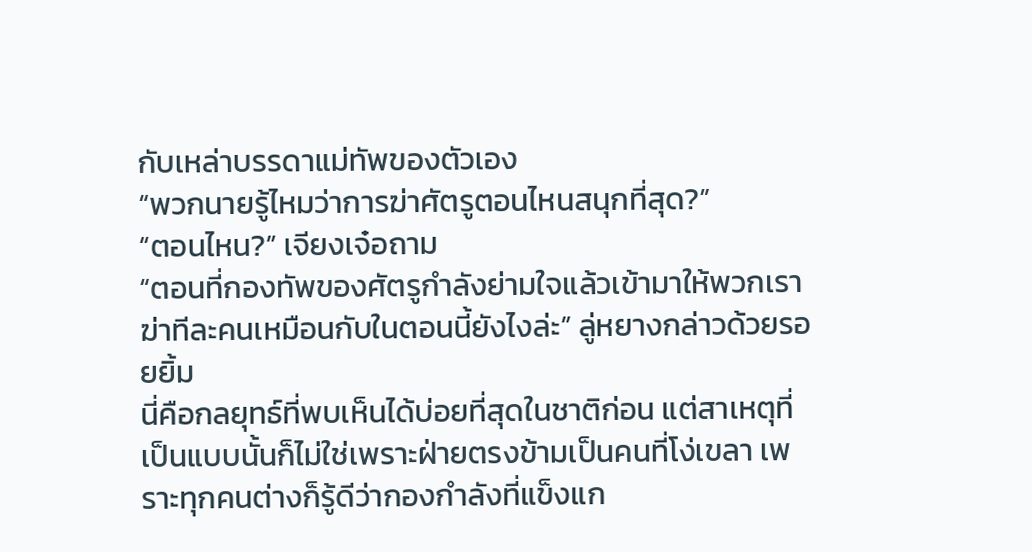กับเหล่าบรรดาแม่ทัพของตัวเอง
“พวกนายรู้ไหมว่าการฆ่าศัตรูตอนไหนสนุกที่สุด?”
“ตอนไหน?” เจียงเจ๋อถาม
“ตอนที่กองทัพของศัตรูกำลังย่ามใจแล้วเข้ามาให้พวกเราฆ่าทีละคนเหมือนกับในตอนนี้ยังไงล่ะ” ลู่หยางกล่าวด้วยรอยยิ้ม
นี่คือกลยุทธ์ที่พบเห็นได้บ่อยที่สุดในชาติก่อน แต่สาเหตุที่เป็นแบบนั้นก็ไม่ใช่เพราะฝ่ายตรงข้ามเป็นคนที่โง่เขลา เพราะทุกคนต่างก็รู้ดีว่ากองกำลังที่แข็งแก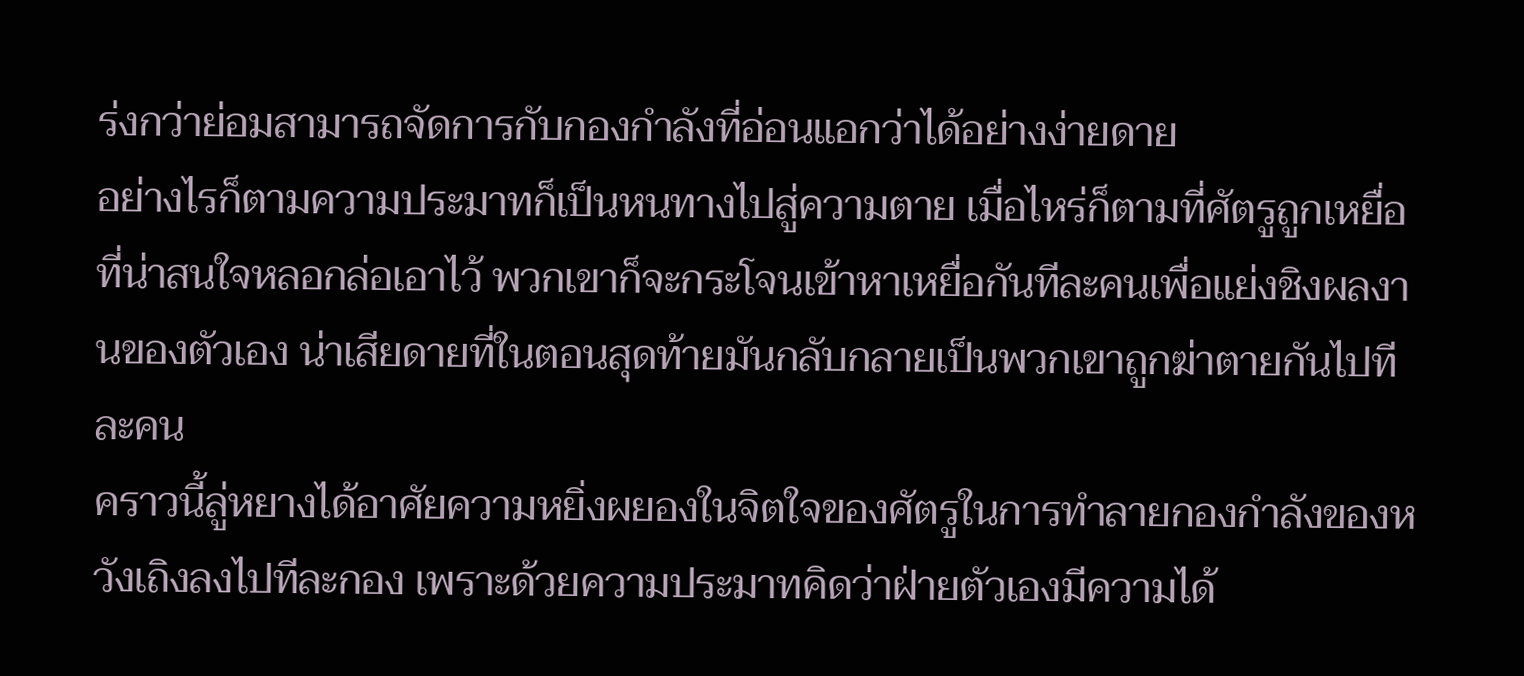ร่งกว่าย่อมสามารถจัดการกับกองกำลังที่อ่อนแอกว่าได้อย่างง่ายดาย
อย่างไรก็ตามความประมาทก็เป็นหนทางไปสู่ความตาย เมื่อไหร่ก็ตามที่ศัตรูถูกเหยื่อที่น่าสนใจหลอกล่อเอาไว้ พวกเขาก็จะกระโจนเข้าหาเหยื่อกันทีละคนเพื่อแย่งชิงผลงานของตัวเอง น่าเสียดายที่ในตอนสุดท้ายมันกลับกลายเป็นพวกเขาถูกฆ่าตายกันไปทีละคน
คราวนี้ลู่หยางได้อาศัยความหยิ่งผยองในจิตใจของศัตรูในการทำลายกองกำลังของหวังเถิงลงไปทีละกอง เพราะด้วยความประมาทคิดว่าฝ่ายตัวเองมีความได้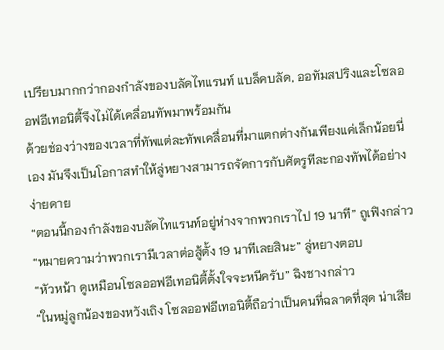เปรียบมากกว่ากองกำลังของบลัดไทแรนท์ แบล็คบลัด, ออทัมสปริงและโซลออฟอีเทอนิตี้จึงไม่ได้เคลื่อนทัพมาพร้อมกัน
ด้วยช่องว่างของเวลาที่ทัพแต่ละทัพเคลื่อนที่มาแตกต่างกันเพียงแค่เล็กน้อยนี่เอง มันจึงเป็นโอกาสทำให้ลู่หยางสามารถจัดการกับศัตรูทีละกองทัพได้อย่างง่ายดาย
“ตอนนี้กองกำลังของบลัดไทแรนท์อยู่ห่างจากพวกเราไป 19 นาที” ถูเฟิงกล่าว
“หมายความว่าพวกเรามีเวลาต่อสู้ตั้ง 19 นาทีเลยสินะ” ลู่หยางตอบ
“หัวหน้า ดูเหมือนโซลออฟอีเทอนิตี้ตั้งใจจะหนีครับ” ฉิงชางกล่าว
“ในหมู่ลูกน้องของหวังเถิง โซลออฟอีเทอนิตี้ถือว่าเป็นคนที่ฉลาดที่สุด น่าเสีย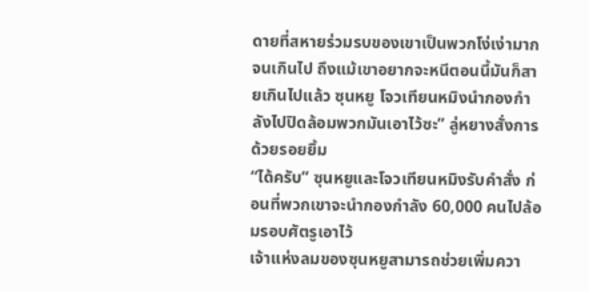ดายที่สหายร่วมรบของเขาเป็นพวกโง่เง่ามากจนเกินไป ถึงแม้เขาอยากจะหนีตอนนี้มันก็สายเกินไปแล้ว ซุนหยู โจวเทียนหมิงนำกองกำลังไปปิดล้อมพวกมันเอาไว้ซะ” ลู่หยางสั่งการด้วยรอยยิ้ม
“ได้ครับ” ซุนหยูและโจวเทียนหมิงรับคำสั่ง ก่อนที่พวกเขาจะนำกองกำลัง 60,000 คนไปล้อมรอบศัตรูเอาไว้
เจ้าแห่งลมของซุนหยูสามารถช่วยเพิ่มควา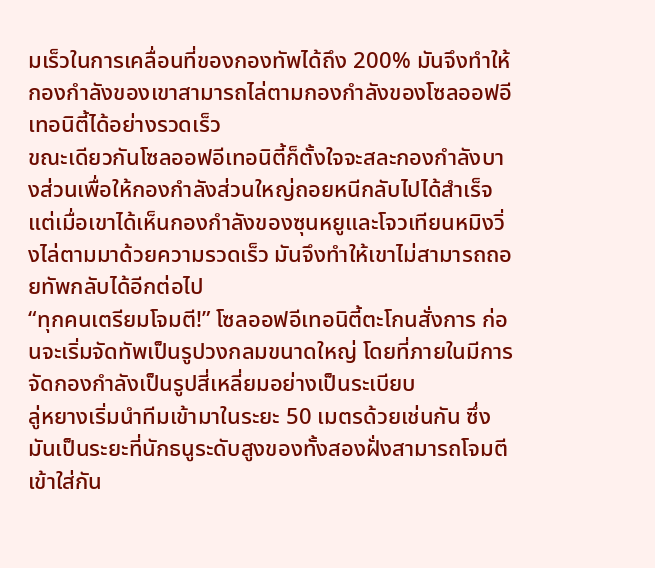มเร็วในการเคลื่อนที่ของกองทัพได้ถึง 200% มันจึงทำให้กองกำลังของเขาสามารถไล่ตามกองกำลังของโซลออฟอีเทอนิตี้ได้อย่างรวดเร็ว
ขณะเดียวกันโซลออฟอีเทอนิตี้ก็ตั้งใจจะสละกองกำลังบางส่วนเพื่อให้กองกำลังส่วนใหญ่ถอยหนีกลับไปได้สำเร็จ แต่เมื่อเขาได้เห็นกองกำลังของซุนหยูและโจวเทียนหมิงวิ่งไล่ตามมาด้วยความรวดเร็ว มันจึงทำให้เขาไม่สามารถถอยทัพกลับได้อีกต่อไป
“ทุกคนเตรียมโจมตี!” โซลออฟอีเทอนิตี้ตะโกนสั่งการ ก่อนจะเริ่มจัดทัพเป็นรูปวงกลมขนาดใหญ่ โดยที่ภายในมีการจัดกองกำลังเป็นรูปสี่เหลี่ยมอย่างเป็นระเบียบ
ลู่หยางเริ่มนำทีมเข้ามาในระยะ 50 เมตรด้วยเช่นกัน ซึ่งมันเป็นระยะที่นักธนูระดับสูงของทั้งสองฝั่งสามารถโจมตีเข้าใส่กัน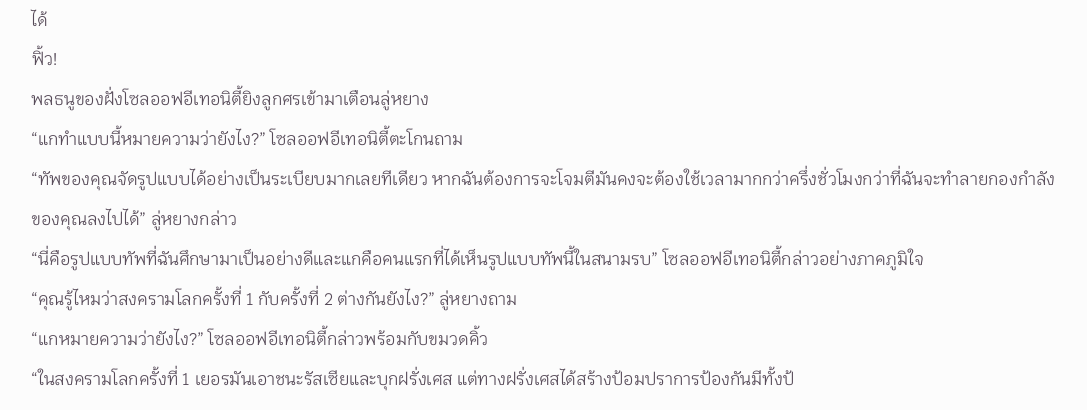ได้
ฟิ้ว!
พลธนูของฝั่งโซลออฟอีเทอนิตี้ยิงลูกศรเข้ามาเตือนลู่หยาง
“แกทำแบบนี้หมายความว่ายังไง?” โซลออฟอีเทอนิตี้ตะโกนถาม
“ทัพของคุณจัดรูปแบบได้อย่างเป็นระเบียบมากเลยทีเดียว หากฉันต้องการจะโจมตีมันคงจะต้องใช้เวลามากกว่าครึ่งชั่วโมงกว่าที่ฉันจะทำลายกองกำลังของคุณลงไปได้” ลู่หยางกล่าว
“นี่คือรูปแบบทัพที่ฉันศึกษามาเป็นอย่างดีและแกคือคนแรกที่ได้เห็นรูปแบบทัพนี้ในสนามรบ” โซลออฟอีเทอนิตี้กล่าวอย่างภาคภูมิใจ
“คุณรู้ไหมว่าสงครามโลกครั้งที่ 1 กับครั้งที่ 2 ต่างกันยังไง?” ลู่หยางถาม
“แกหมายความว่ายังไง?” โซลออฟอีเทอนิตี้กล่าวพร้อมกับขมวดคิ้ว
“ในสงครามโลกครั้งที่ 1 เยอรมันเอาชนะรัสเซียและบุกฝรั่งเศส แต่ทางฝรั่งเศสได้สร้างป้อมปราการป้องกันมีทั้งป้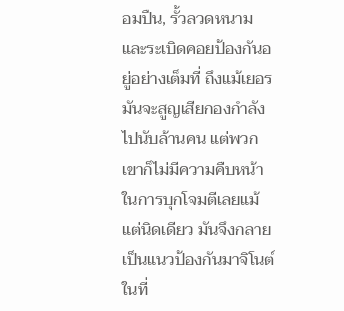อมปืน, รั้วลวดหนามและระเบิดคอยป้องกันอยู่อย่างเต็มที่ ถึงแม้เยอรมันจะสูญเสียกองกำลังไปนับล้านคน แต่พวกเขาก็ไม่มีความคืบหน้าในการบุกโจมตีเลยแม้แต่นิดเดียว มันจึงกลายเป็นแนวป้องกันมาจิโนต์ในที่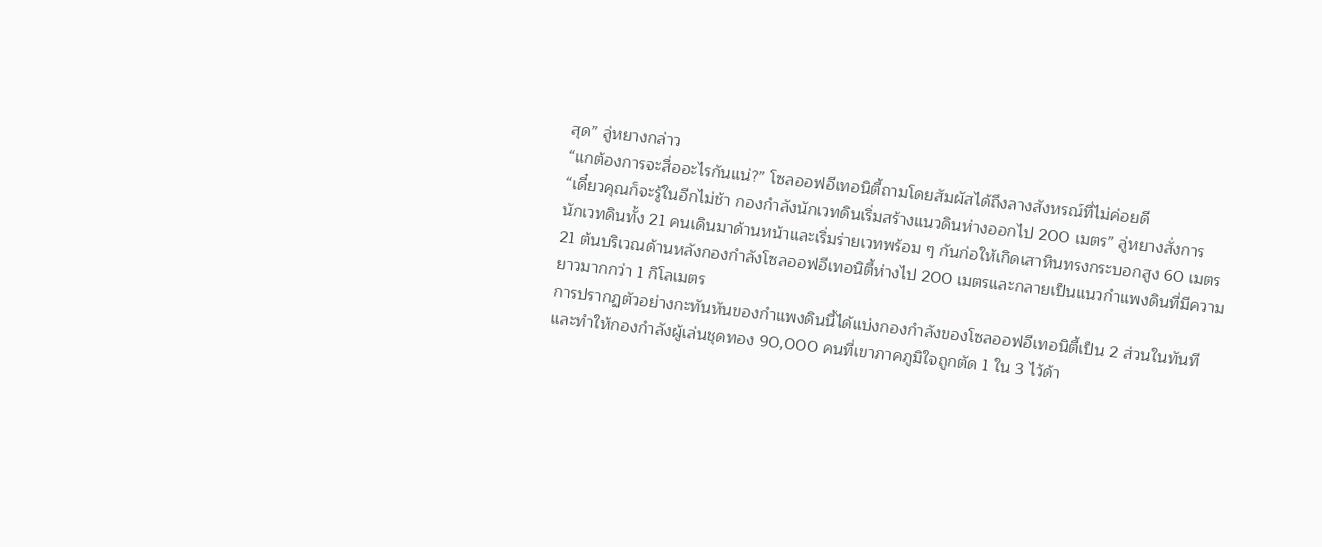สุด” ลู่หยางกล่าว
“แกต้องการจะสื่ออะไรกันแน่?” โซลออฟอีเทอนิตี้ถามโดยสัมผัสได้ถึงลางสังหรณ์ที่ไม่ค่อยดี
“เดี๋ยวคุณก็จะรู้ในอีกไม่ช้า กองกำลังนักเวทดินเริ่มสร้างแนวดินห่างออกไป 200 เมตร” ลู่หยางสั่งการ
นักเวทดินทั้ง 21 คนเดินมาด้านหน้าและเริ่มร่ายเวทพร้อม ๆ กันก่อให้เกิดเสาหินทรงกระบอกสูง 60 เมตร 21 ต้นบริเวณด้านหลังกองกำลังโซลออฟอีเทอนิตี้ห่างไป 200 เมตรและกลายเป็นแนวกำแพงดินที่มีความยาวมากกว่า 1 กิโลเมตร
การปรากฏตัวอย่างกะทันหันของกำแพงดินนี้ได้แบ่งกองกำลังของโซลออฟอีเทอนิตี้เป็น 2 ส่วนในทันที และทำให้กองกำลังผู้เล่นชุดทอง 90,000 คนที่เขาภาคภูมิใจถูกตัด 1 ใน 3 ไว้ด้า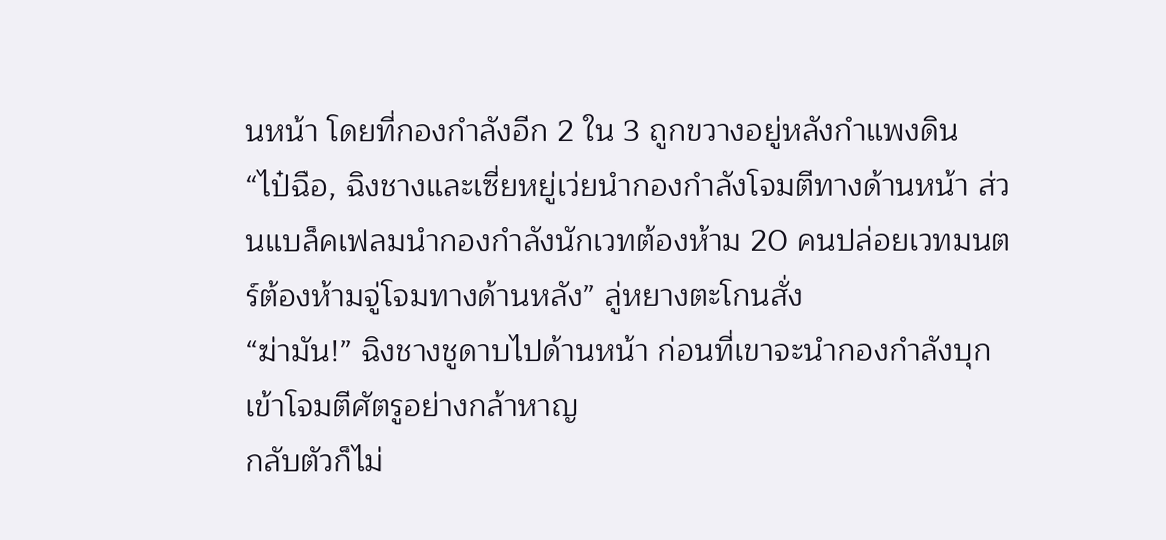นหน้า โดยที่กองกำลังอีก 2 ใน 3 ถูกขวางอยู่หลังกำแพงดิน
“ไป๋ฉือ, ฉิงชางและเซี่ยหยู่เว่ยนำกองกำลังโจมตีทางด้านหน้า ส่วนแบล็คเฟลมนำกองกำลังนักเวทต้องห้าม 20 คนปล่อยเวทมนตร์ต้องห้ามจู่โจมทางด้านหลัง” ลู่หยางตะโกนสั่ง
“ฆ่ามัน!” ฉิงชางชูดาบไปด้านหน้า ก่อนที่เขาจะนำกองกำลังบุกเข้าโจมตีศัตรูอย่างกล้าหาญ
กลับตัวก็ไม่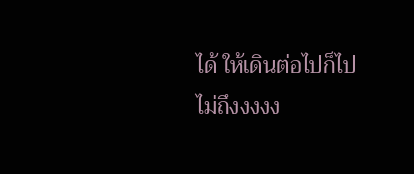ได้ ให้เดินต่อไปก็ไปไม่ถึงงงงง